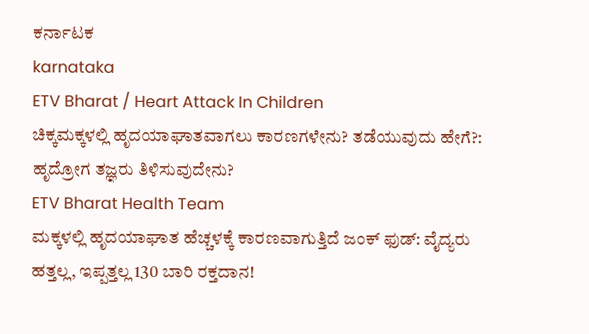ಕರ್ನಾಟಕ
karnataka
ETV Bharat / Heart Attack In Children
ಚಿಕ್ಕಮಕ್ಕಳಲ್ಲಿ ಹೃದಯಾಘಾತವಾಗಲು ಕಾರಣಗಳೇನು? ತಡೆಯುವುದು ಹೇಗೆ?: ಹೃದ್ರೋಗ ತಜ್ಞರು ತಿಳಿಸುವುದೇನು?
ETV Bharat Health Team
ಮಕ್ಕಳಲ್ಲಿ ಹೃದಯಾಘಾತ ಹೆಚ್ಚಳಕ್ಕೆ ಕಾರಣವಾಗುತ್ತಿದೆ ಜಂಕ್ ಫುಡ್: ವೈದ್ಯರು
ಹತ್ತಲ್ಲ, ಇಪ್ಪತ್ತಲ್ಲ 130 ಬಾರಿ ರಕ್ತದಾನ!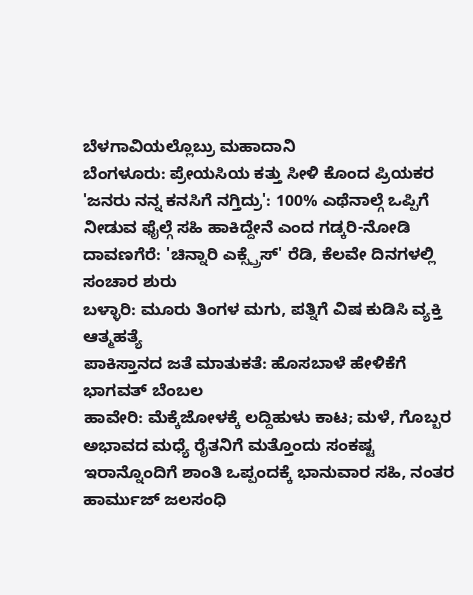ಬೆಳಗಾವಿಯಲ್ಲೊಬ್ರು ಮಹಾದಾನಿ
ಬೆಂಗಳೂರು: ಪ್ರೇಯಸಿಯ ಕತ್ತು ಸೀಳಿ ಕೊಂದ ಪ್ರಿಯಕರ
'ಜನರು ನನ್ನ ಕನಸಿಗೆ ನಗ್ತಿದ್ರು': 100% ಎಥೆನಾಲ್ಗೆ ಒಪ್ಪಿಗೆ ನೀಡುವ ಫೈಲ್ಗೆ ಸಹಿ ಹಾಕಿದ್ದೇನೆ ಎಂದ ಗಡ್ಕರಿ-ನೋಡಿ
ದಾವಣಗೆರೆ: 'ಚಿನ್ನಾರಿ ಎಕ್ಸ್ಪ್ರೆಸ್' ರೆಡಿ, ಕೆಲವೇ ದಿನಗಳಲ್ಲಿ ಸಂಚಾರ ಶುರು
ಬಳ್ಳಾರಿ: ಮೂರು ತಿಂಗಳ ಮಗು, ಪತ್ನಿಗೆ ವಿಷ ಕುಡಿಸಿ ವ್ಯಕ್ತಿ ಆತ್ಮಹತ್ಯೆ
ಪಾಕಿಸ್ತಾನದ ಜತೆ ಮಾತುಕತೆ: ಹೊಸಬಾಳೆ ಹೇಳಿಕೆಗೆ ಭಾಗವತ್ ಬೆಂಬಲ
ಹಾವೇರಿ: ಮೆಕ್ಕೆಜೋಳಕ್ಕೆ ಲದ್ದಿಹುಳು ಕಾಟ; ಮಳೆ, ಗೊಬ್ಬರ ಅಭಾವದ ಮಧ್ಯೆ ರೈತನಿಗೆ ಮತ್ತೊಂದು ಸಂಕಷ್ಟ
ಇರಾನ್ನೊಂದಿಗೆ ಶಾಂತಿ ಒಪ್ಪಂದಕ್ಕೆ ಭಾನುವಾರ ಸಹಿ, ನಂತರ ಹಾರ್ಮುಜ್ ಜಲಸಂಧಿ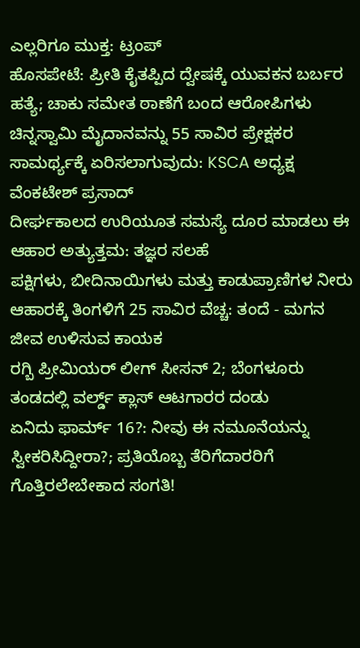ಎಲ್ಲರಿಗೂ ಮುಕ್ತ: ಟ್ರಂಪ್
ಹೊಸಪೇಟೆ: ಪ್ರೀತಿ ಕೈತಪ್ಪಿದ ದ್ವೇಷಕ್ಕೆ ಯುವಕನ ಬರ್ಬರ ಹತ್ಯೆ; ಚಾಕು ಸಮೇತ ಠಾಣೆಗೆ ಬಂದ ಆರೋಪಿಗಳು
ಚಿನ್ನಸ್ವಾಮಿ ಮೈದಾನವನ್ನು 55 ಸಾವಿರ ಪ್ರೇಕ್ಷಕರ ಸಾಮರ್ಥ್ಯಕ್ಕೆ ಏರಿಸಲಾಗುವುದು: KSCA ಅಧ್ಯಕ್ಷ ವೆಂಕಟೇಶ್ ಪ್ರಸಾದ್
ದೀರ್ಘಕಾಲದ ಉರಿಯೂತ ಸಮಸ್ಯೆ ದೂರ ಮಾಡಲು ಈ ಆಹಾರ ಅತ್ಯುತ್ತಮ: ತಜ್ಞರ ಸಲಹೆ
ಪಕ್ಷಿಗಳು, ಬೀದಿನಾಯಿಗಳು ಮತ್ತು ಕಾಡುಪ್ರಾಣಿಗಳ ನೀರು ಆಹಾರಕ್ಕೆ ತಿಂಗಳಿಗೆ 25 ಸಾವಿರ ವೆಚ್ಚ: ತಂದೆ - ಮಗನ ಜೀವ ಉಳಿಸುವ ಕಾಯಕ
ರಗ್ಬಿ ಪ್ರೀಮಿಯರ್ ಲೀಗ್ ಸೀಸನ್ 2; ಬೆಂಗಳೂರು ತಂಡದಲ್ಲಿ ವರ್ಲ್ಡ್ ಕ್ಲಾಸ್ ಆಟಗಾರರ ದಂಡು
ಏನಿದು ಫಾರ್ಮ್ 16?: ನೀವು ಈ ನಮೂನೆಯನ್ನು ಸ್ವೀಕರಿಸಿದ್ದೀರಾ?; ಪ್ರತಿಯೊಬ್ಬ ತೆರಿಗೆದಾರರಿಗೆ ಗೊತ್ತಿರಲೇಬೇಕಾದ ಸಂಗತಿ!